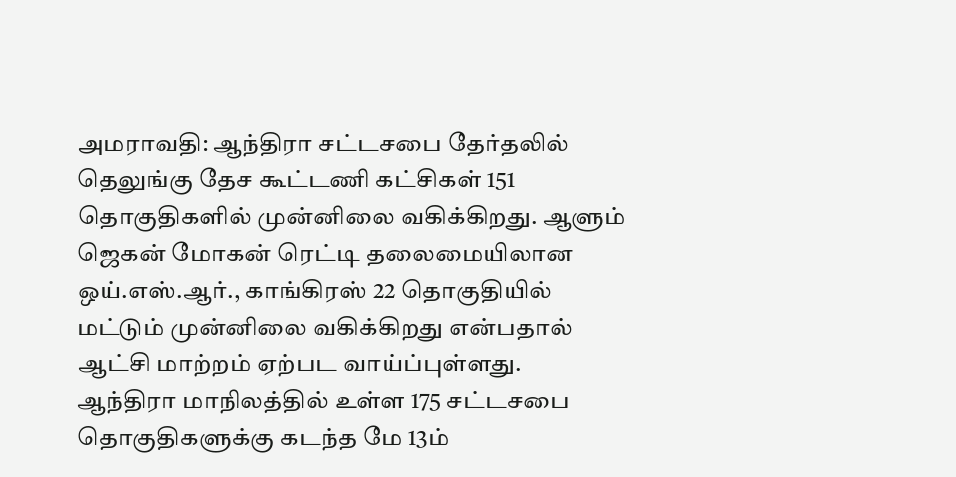அமராவதி: ஆந்திரா சட்டசபை தேர்தலில் தெலுங்கு தேச கூட்டணி கட்சிகள் 151 தொகுதிகளில் முன்னிலை வகிக்கிறது. ஆளும் ஜெகன் மோகன் ரெட்டி தலைமையிலான ஒய்.எஸ்.ஆர்., காங்கிரஸ் 22 தொகுதியில் மட்டும் முன்னிலை வகிக்கிறது என்பதால் ஆட்சி மாற்றம் ஏற்பட வாய்ப்புள்ளது.
ஆந்திரா மாநிலத்தில் உள்ள 175 சட்டசபை தொகுதிகளுக்கு கடந்த மே 13ம்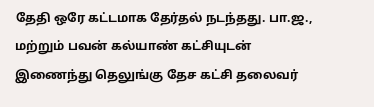தேதி ஒரே கட்டமாக தேர்தல் நடந்தது. பா.ஜ., மற்றும் பவன் கல்யாண் கட்சியுடன் இணைந்து தெலுங்கு தேச கட்சி தலைவர்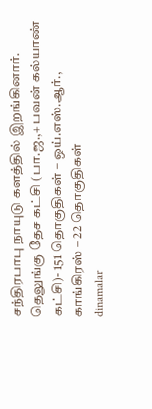சந்திரபாபு நாயுடு களத்தில் இறங்கினார்.
தெலுங்கு தேச கட்சி (பா.ஜ.,+ பவன் கல்யாண் கட்சி)- 151 தொகுதிகள் – ஒய்.எஸ்.ஆர்., காங்கிரஸ் – 22 தொகுதிகள்
dinamalar